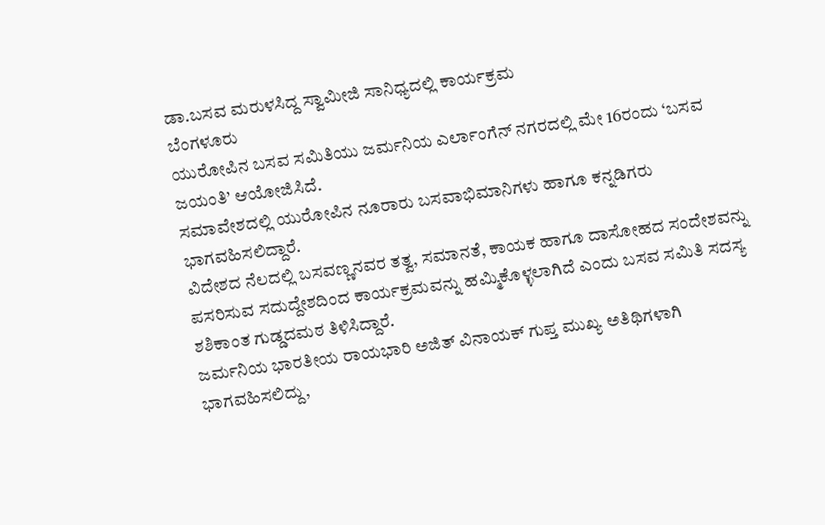ಡಾ.ಬಸವ ಮರುಳಸಿದ್ದ ಸ್ವಾಮೀಜಿ ಸಾನಿಧ್ಯದಲ್ಲಿ ಕಾರ್ಯಕ್ರಮ
ಬೆಂಗಳೂರು
ಯುರೋಪಿನ ಬಸವ ಸಮಿತಿಯು ಜರ್ಮನಿಯ ಎರ್ಲಾಂಗೆನ್ ನಗರದಲ್ಲಿ ಮೇ 16ರಂದು ‘ಬಸವ ಜಯಂತಿ’ ಆಯೋಜಿಸಿದೆ.
ಸಮಾವೇಶದಲ್ಲಿ ಯುರೋಪಿನ ನೂರಾರು ಬಸವಾಭಿಮಾನಿಗಳು ಹಾಗೂ ಕನ್ನಡಿಗರು ಭಾಗವಹಿಸಲಿದ್ದಾರೆ.
ವಿದೇಶದ ನೆಲದಲ್ಲಿ ಬಸವಣ್ಣನವರ ತತ್ವ, ಸಮಾನತೆ, ಕಾಯಕ ಹಾಗೂ ದಾಸೋಹದ ಸಂದೇಶವನ್ನು ಪಸರಿಸುವ ಸದುದ್ದೇಶದಿಂದ ಕಾರ್ಯಕ್ರಮವನ್ನು ಹಮ್ಮಿಕೊಳ್ಳಲಾಗಿದೆ ಎಂದು ಬಸವ ಸಮಿತಿ ಸದಸ್ಯ ಶಶಿಕಾಂತ ಗುಡ್ಡದಮಠ ತಿಳಿಸಿದ್ದಾರೆ.
ಜರ್ಮನಿಯ ಭಾರತೀಯ ರಾಯಭಾರಿ ಅಜಿತ್ ವಿನಾಯಕ್ ಗುಪ್ತ ಮುಖ್ಯ ಅತಿಥಿಗಳಾಗಿ ಭಾಗವಹಿಸಲಿದ್ದು,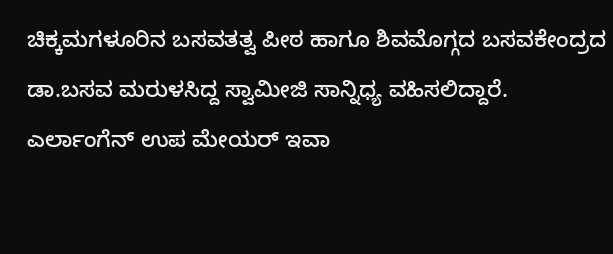ಚಿಕ್ಕಮಗಳೂರಿನ ಬಸವತತ್ವ ಪೀಠ ಹಾಗೂ ಶಿವಮೊಗ್ಗದ ಬಸವಕೇಂದ್ರದ ಡಾ.ಬಸವ ಮರುಳಸಿದ್ದ ಸ್ವಾಮೀಜಿ ಸಾನ್ನಿಧ್ಯ ವಹಿಸಲಿದ್ದಾರೆ.
ಎರ್ಲಾಂಗೆನ್ ಉಪ ಮೇಯರ್ ಇವಾ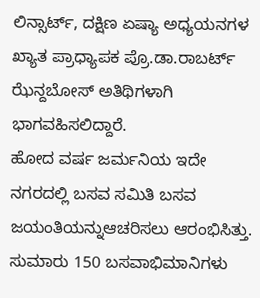ಲಿನ್ಸಾರ್ಟ್, ದಕ್ಷಿಣ ಏಷ್ಯಾ ಅಧ್ಯಯನಗಳ ಖ್ಯಾತ ಪ್ರಾಧ್ಯಾಪಕ ಪ್ರೊ.ಡಾ.ರಾಬರ್ಟ್ ಝೆನ್ದಬೋಸ್ ಅತಿಥಿಗಳಾಗಿ ಭಾಗವಹಿಸಲಿದ್ದಾರೆ.
ಹೋದ ವರ್ಷ ಜರ್ಮನಿಯ ಇದೇ ನಗರದಲ್ಲಿ ಬಸವ ಸಮಿತಿ ಬಸವ ಜಯಂತಿಯನ್ನುಆಚರಿಸಲು ಆರಂಭಿಸಿತ್ತು. ಸುಮಾರು 150 ಬಸವಾಭಿಮಾನಿಗಳು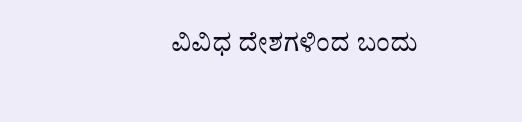ವಿವಿಧ ದೇಶಗಳಿಂದ ಬಂದು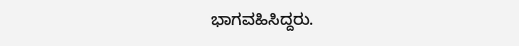ಭಾಗವಹಿಸಿದ್ದರು.